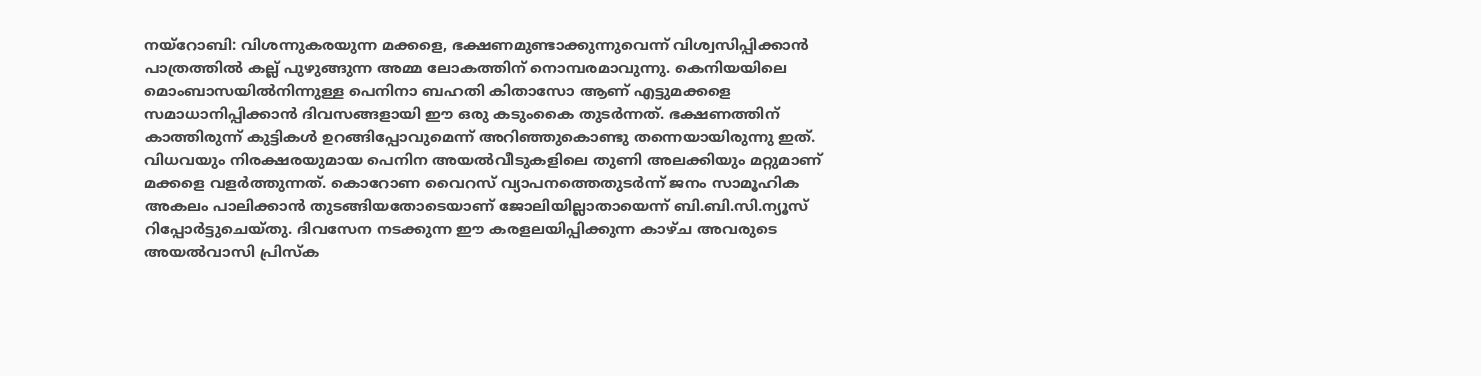നയ്റോബി: വിശന്നുകരയുന്ന മക്കളെ, ഭക്ഷണമുണ്ടാക്കുന്നുവെന്ന് വിശ്വസിപ്പിക്കാൻ പാത്രത്തിൽ കല്ല് പുഴുങ്ങുന്ന അമ്മ ലോകത്തിന് നൊമ്പരമാവുന്നു. കെനിയയിലെ മൊംബാസയിൽനിന്നുള്ള പെനിനാ ബഹതി കിതാസോ ആണ് എട്ടുമക്കളെ സമാധാനിപ്പിക്കാൻ ദിവസങ്ങളായി ഈ ഒരു കടുംകൈ തുടർന്നത്. ഭക്ഷണത്തിന് കാത്തിരുന്ന് കുട്ടികൾ ഉറങ്ങിപ്പോവുമെന്ന് അറിഞ്ഞുകൊണ്ടു തന്നെയായിരുന്നു ഇത്. വിധവയും നിരക്ഷരയുമായ പെനിന അയൽവീടുകളിലെ തുണി അലക്കിയും മറ്റുമാണ് മക്കളെ വളർത്തുന്നത്. കൊറോണ വൈറസ് വ്യാപനത്തെതുടർന്ന് ജനം സാമൂഹിക അകലം പാലിക്കാൻ തുടങ്ങിയതോടെയാണ് ജോലിയില്ലാതായെന്ന് ബി.ബി.സി.ന്യൂസ് റിപ്പോർട്ടുചെയ്തു. ദിവസേന നടക്കുന്ന ഈ കരളലയിപ്പിക്കുന്ന കാഴ്ച അവരുടെ അയൽവാസി പ്രിസ്ക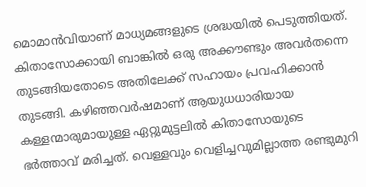മൊമാൻവിയാണ് മാധ്യമങ്ങളുടെ ശ്രദ്ധയിൽ പെടുത്തിയത്. കിതാസോക്കായി ബാങ്കിൽ ഒരു അക്കൗണ്ടും അവർതന്നെ തുടങ്ങിയതോടെ അതിലേക്ക് സഹായം പ്രവഹിക്കാൻ തുടങ്ങി. കഴിഞ്ഞവർഷമാണ് ആയുധധാരിയായ കള്ളന്മാരുമായുള്ള ഏറ്റുമുട്ടലിൽ കിതാസോയുടെ ഭർത്താവ് മരിച്ചത്. വെള്ളവും വെളിച്ചവുമില്ലാത്ത രണ്ടുമുറി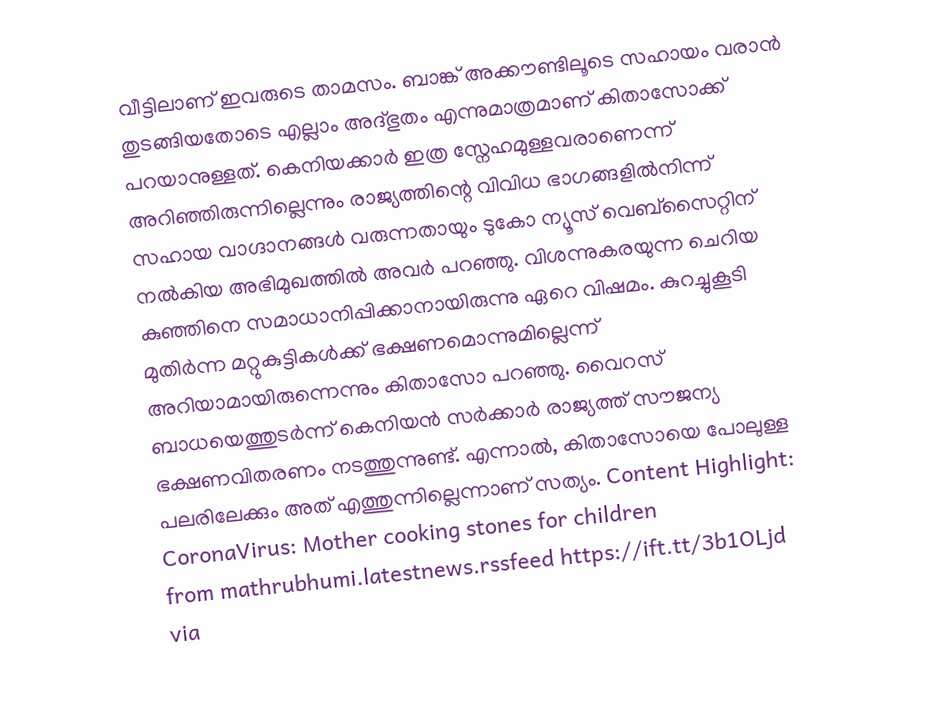വീട്ടിലാണ് ഇവരുടെ താമസം. ബാങ്ക് അക്കൗണ്ടിലൂടെ സഹായം വരാൻ തുടങ്ങിയതോടെ എല്ലാം അദ്ഭുതം എന്നുമാത്രമാണ് കിതാസോക്ക് പറയാനുള്ളത്. കെനിയക്കാർ ഇത്ര സ്നേഹമുള്ളവരാണെന്ന് അറിഞ്ഞിരുന്നില്ലെന്നും രാജ്യത്തിന്റെ വിവിധ ഭാഗങ്ങളിൽനിന്ന് സഹായ വാഗ്ദാനങ്ങൾ വരുന്നതായും ടുകോ ന്യൂസ് വെബ്സൈറ്റിന് നൽകിയ അഭിമുഖത്തിൽ അവർ പറഞ്ഞു. വിശന്നുകരയുന്ന ചെറിയ കുഞ്ഞിനെ സമാധാനിപ്പിക്കാനായിരുന്നു ഏറെ വിഷമം. കുറച്ചുകൂടി മുതിർന്ന മറ്റുകുട്ടികൾക്ക് ഭക്ഷണമൊന്നുമില്ലെന്ന് അറിയാമായിരുന്നെന്നും കിതാസോ പറഞ്ഞു. വൈറസ് ബാധയെത്തുടർന്ന് കെനിയൻ സർക്കാർ രാജ്യത്ത് സൗജന്യ ഭക്ഷണവിതരണം നടത്തുന്നുണ്ട്. എന്നാൽ, കിതാസോയെ പോലുള്ള പലരിലേക്കും അത് എത്തുന്നില്ലെന്നാണ് സത്യം. Content Highlight: CoronaVirus: Mother cooking stones for children
from mathrubhumi.latestnews.rssfeed https://ift.tt/3b1OLjd
via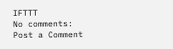IFTTT
No comments:
Post a Comment